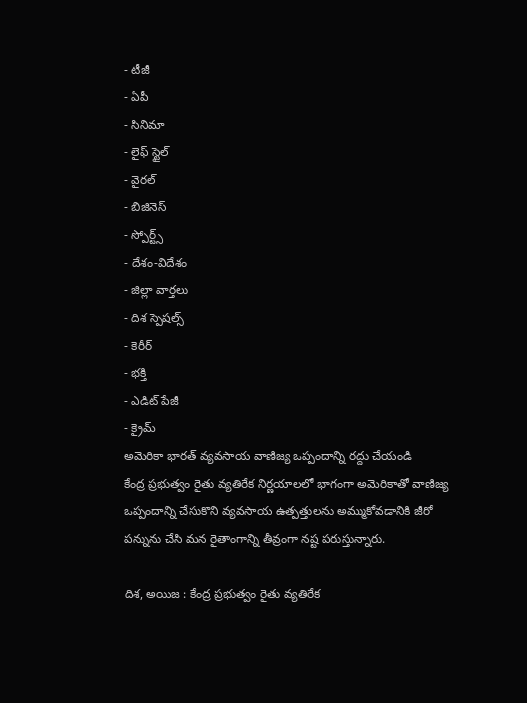- టీజీ
- ఏపీ
- సినిమా
- లైఫ్ స్టైల్
- వైరల్
- బిజినెస్
- స్పోర్ట్స్
- దేశం-విదేశం
- జిల్లా వార్తలు
- దిశ స్పెషల్స్
- కెరీర్
- భక్తి
- ఎడిట్ పేజీ
- క్రైమ్
అమెరికా భారత్ వ్యవసాయ వాణిజ్య ఒప్పందాన్ని రద్దు చేయండి
కేంద్ర ప్రభుత్వం రైతు వ్యతిరేక నిర్ణయాలలో భాగంగా అమెరికాతో వాణిజ్య ఒప్పందాన్ని చేసుకొని వ్యవసాయ ఉత్పత్తులను అమ్ముకోవడానికి జీరో పన్నును చేసి మన రైతాంగాన్ని తీవ్రంగా నష్ట పరుస్తున్నారు.

దిశ, అయిజ : కేంద్ర ప్రభుత్వం రైతు వ్యతిరేక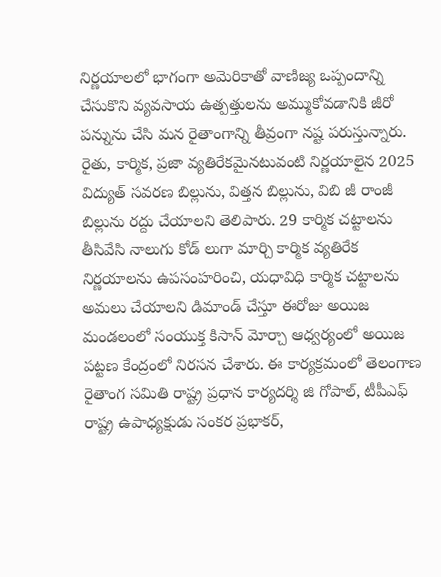నిర్ణయాలలో భాగంగా అమెరికాతో వాణిజ్య ఒప్పందాన్ని చేసుకొని వ్యవసాయ ఉత్పత్తులను అమ్ముకోవడానికి జీరో పన్నును చేసి మన రైతాంగాన్ని తీవ్రంగా నష్ట పరుస్తున్నారు. రైతు, కార్మిక, ప్రజా వ్యతిరేకమైనటువంటి నిర్ణయాలైన 2025 విద్యుత్ సవరణ బిల్లును, విత్తన బిల్లును, విబి జీ రాంజీ బిల్లును రద్దు చేయాలని తెలిపారు. 29 కార్మిక చట్టాలను తీసివేసి నాలుగు కోడ్ లుగా మార్చి కార్మిక వ్యతిరేక నిర్ణయాలను ఉపసంహరించి, యధావిధి కార్మిక చట్టాలను అమలు చేయాలని డిమాండ్ చేస్తూ ఈరోజు అయిజ మండలంలో సంయుక్త కిసాన్ మోర్చా ఆధ్వర్యంలో అయిజ పట్టణ కేంద్రంలో నిరసన చేశారు. ఈ కార్యక్రమంలో తెలంగాణ రైతాంగ సమితి రాష్ట్ర ప్రధాన కార్యదర్శి జి గోపాల్, టీపీఎఫ్ రాష్ట్ర ఉపాధ్యక్షుడు సంకర ప్రభాకర్,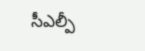సీఎల్పీ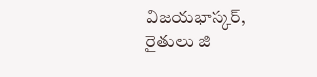విజయభాస్కర్, రైతులు జి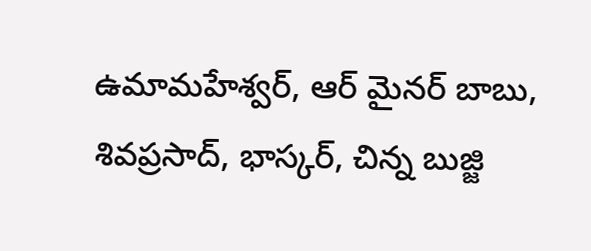ఉమామహేశ్వర్, ఆర్ మైనర్ బాబు, శివప్రసాద్, భాస్కర్, చిన్న బుజ్జి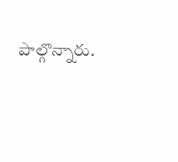పాల్గొన్నారు.